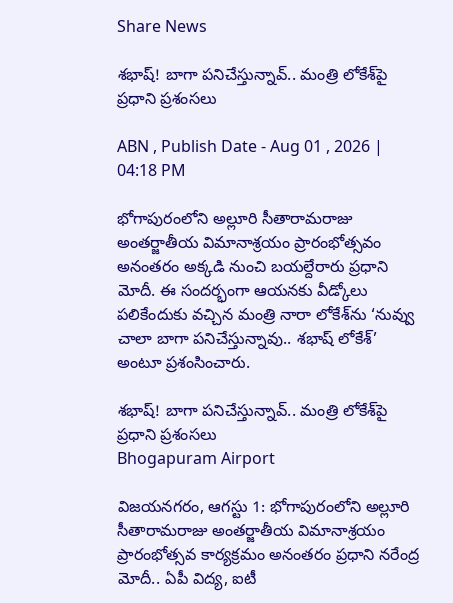Share News

శభాష్! బాగా పనిచేస్తున్నావ్.. మంత్రి లోకేశ్‌పై ప్రధాని ప్రశంసలు

ABN , Publish Date - Aug 01 , 2026 | 04:18 PM

భోగాపురంలోని అల్లూరి సీతారామ‌రాజు అంత‌ర్జాతీయ విమానాశ్రయం ప్రారంభోత్సవం అనంతరం అక్కడి నుంచి బయల్దేరారు ప్రధాని మోదీ. ఈ సందర్భంగా ఆయనకు వీడ్కోలు పలికేందుకు వచ్చిన మంత్రి నారా లోకేశ్‌ను ‘నువ్వు చాలా బాగా పనిచేస్తున్నావు.. శభాష్ లోకేశ్’ అంటూ ప్రశంసించారు.

శభాష్! బాగా పనిచేస్తున్నావ్.. మంత్రి లోకేశ్‌పై ప్రధాని ప్రశంసలు
Bhogapuram Airport

విజయనగరం, ఆగస్టు 1: భోగాపురంలోని అల్లూరి సీతారామరాజు అంతర్జాతీయ విమానాశ్రయం ప్రారంభోత్సవ కార్యక్రమం అనంతరం ప్రధాని నరేంద్ర మోదీ.. ఏపీ విద్య, ఐటీ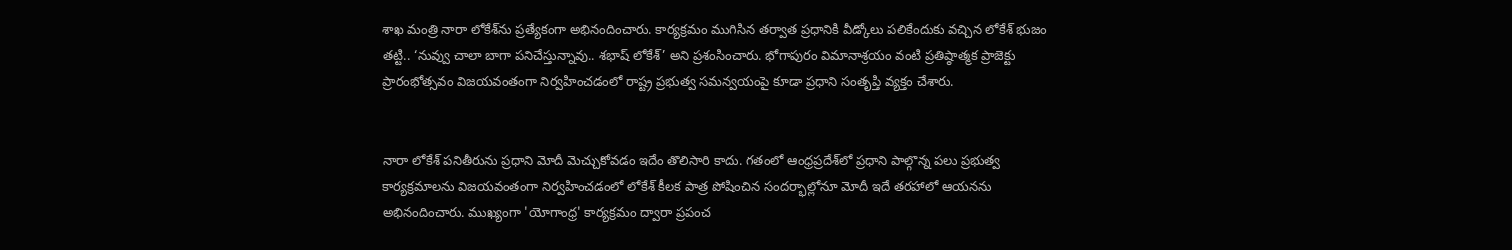శాఖ మంత్రి నారా లోకేశ్‌ను ప్రత్యేకంగా అభినందించారు. కార్యక్రమం ముగిసిన తర్వాత ప్రధానికి వీడ్కోలు పలికేందుకు వచ్చిన లోకేశ్ భుజం తట్టి.. ‘నువ్వు చాలా బాగా పనిచేస్తున్నావు.. శభాష్ లోకేశ్’ అని ప్రశంసించారు. భోగాపురం విమానాశ్రయం వంటి ప్రతిష్ఠాత్మక ప్రాజెక్టు ప్రారంభోత్సవం విజయవంతంగా నిర్వహించడంలో రాష్ట్ర ప్రభుత్వ సమన్వయంపై కూడా ప్రధాని సంతృప్తి వ్యక్తం చేశారు.


నారా లోకేశ్ పనితీరును ప్రధాని మోదీ మెచ్చుకోవడం ఇదేం తొలిసారి కాదు. గతంలో ఆంధ్రప్రదేశ్‌లో ప్రధాని పాల్గొన్న పలు ప్రభుత్వ కార్యక్రమాలను విజయవంతంగా నిర్వహించడంలో లోకేశ్ కీలక పాత్ర పోషించిన సందర్భాల్లోనూ మోదీ ఇదే తరహాలో ఆయనను అభినందించారు. ముఖ్యంగా 'యోగాంధ్ర' కార్యక్రమం ద్వారా ప్రపంచ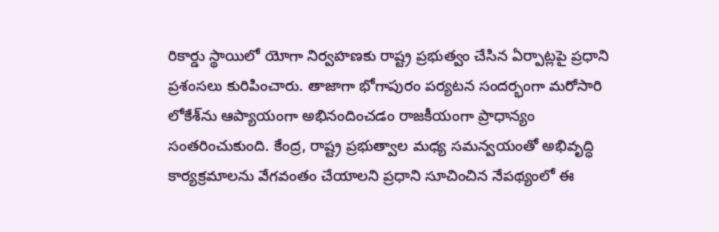రికార్డు స్థాయిలో యోగా నిర్వహణకు రాష్ట్ర ప్రభుత్వం చేసిన ఏర్పాట్లపై ప్రధాని ప్రశంసలు కురిపించారు. తాజాగా భోగాపురం పర్యటన సందర్భంగా మరోసారి లోకేశ్‌ను ఆప్యాయంగా అభినందించడం రాజకీయంగా ప్రాధాన్యం సంతరించుకుంది. కేంద్ర, రాష్ట్ర ప్రభుత్వాల మధ్య సమన్వయంతో అభివృద్ధి కార్యక్రమాలను వేగవంతం చేయాలని ప్రధాని సూచించిన నేపథ్యంలో ఈ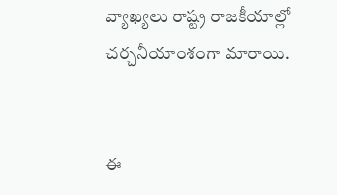వ్యాఖ్యలు రాష్ట్ర రాజకీయాల్లో చర్చనీయాంశంగా మారాయి.


ఈ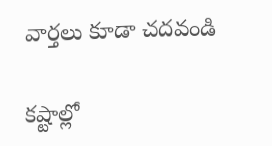వార్తలు కూడా చదవండి

కష్టాల్లో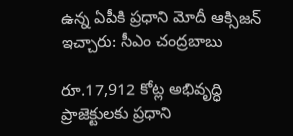ఉన్న ఏపీకి ప్రధాని మోదీ ఆక్సిజన్‌ ఇచ్చారు: సీఎం చంద్రబాబు

రూ.17,912 కోట్ల అభివృద్ధి ప్రాజెక్టులకు ప్రధాని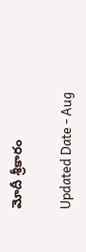మోదీ శ్రీకారం

Updated Date - Aug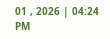01 , 2026 | 04:24 PM